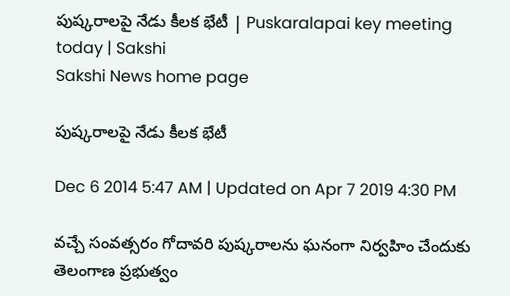పుష్కరాలపై నేడు కీలక భేటీ | Puskaralapai key meeting today | Sakshi
Sakshi News home page

పుష్కరాలపై నేడు కీలక భేటీ

Dec 6 2014 5:47 AM | Updated on Apr 7 2019 4:30 PM

వచ్చే సంవత్సరం గోదావరి పుష్కరాలను ఘనంగా నిర్వహిం చేందుకు తెలంగాణ ప్రభుత్వం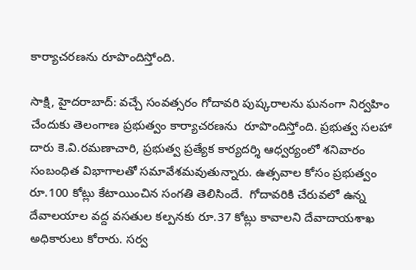కార్యాచరణను రూపొందిస్తోంది.

సాక్షి, హైదరాబాద్: వచ్చే సంవత్సరం గోదావరి పుష్కరాలను ఘనంగా నిర్వహిం చేందుకు తెలంగాణ ప్రభుత్వం కార్యాచరణను  రూపొందిస్తోంది. ప్రభుత్వ సలహా దారు కె.వి.రమణాచారి, ప్రభుత్వ ప్రత్యేక కార్యదర్శి ఆధ్వర్యంలో శనివారం సంబంధిత విభాగాలతో సమావేశమవుతున్నారు. ఉత్సవాల కోసం ప్రభుత్వం రూ.100 కోట్లు కేటాయించిన సంగతి తెలిసిందే.  గోదావరికి చేరువలో ఉన్న దేవాలయాల వద్ద వసతుల కల్పనకు రూ.37 కోట్లు కావాలని దేవాదాయశాఖ అధికారులు కోరారు. సర్వ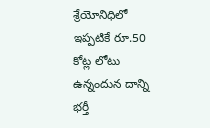శ్రేయోనిధిలో ఇప్పటికే రూ.50 కోట్ల లోటు ఉన్నందున దాన్ని భర్తీ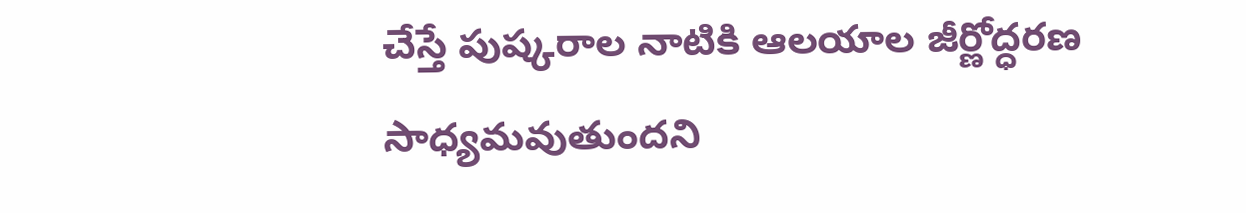చేస్తే పుష్కరాల నాటికి ఆలయాల జీర్ణోద్ధరణ సాధ్యమవుతుందని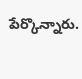పేర్కొన్నారు.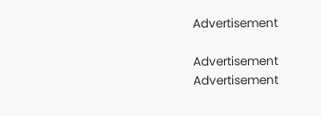Advertisement

Advertisement
Advertisement